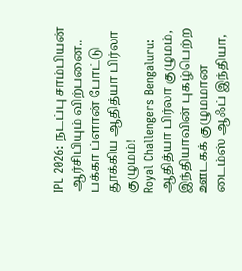IPL 2026: நடப்பு சாம்பியன் ஆர்சிபியும் விற்பனை.. பக்கா ப்ளான் போட்டு தூக்கிய ஆதித்யா பிர்லா குழுமம்!
Royal Challengers Bengaluru: ஆதித்யா பிர்லா குழுமம், இந்தியாவின் புகழ்பெற்ற ஊடகக் குழுமமான டைம்ஸ் ஆஃப் இந்தியா,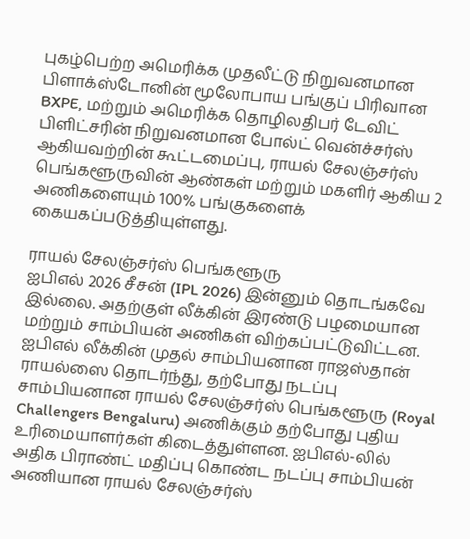புகழ்பெற்ற அமெரிக்க முதலீட்டு நிறுவனமான பிளாக்ஸ்டோனின் மூலோபாய பங்குப் பிரிவான BXPE, மற்றும் அமெரிக்க தொழிலதிபர் டேவிட் பிளிட்சரின் நிறுவனமான போல்ட் வென்ச்சர்ஸ் ஆகியவற்றின் கூட்டமைப்பு, ராயல் சேலஞ்சர்ஸ் பெங்களூருவின் ஆண்கள் மற்றும் மகளிர் ஆகிய 2 அணிகளையும் 100% பங்குகளைக் கையகப்படுத்தியுள்ளது.

ராயல் சேலஞ்சர்ஸ் பெங்களூரு
ஐபிஎல் 2026 சீசன் (IPL 2026) இன்னும் தொடங்கவே இல்லை. அதற்குள் லீக்கின் இரண்டு பழமையான மற்றும் சாம்பியன் அணிகள் விற்கப்பட்டுவிட்டன. ஐபிஎல் லீக்கின் முதல் சாம்பியனான ராஜஸ்தான் ராயல்ஸை தொடர்ந்து, தற்போது நடப்பு சாம்பியனான ராயல் சேலஞ்சர்ஸ் பெங்களூரு (Royal Challengers Bengaluru) அணிக்கும் தற்போது புதிய உரிமையாளர்கள் கிடைத்துள்ளன. ஐபிஎல்-லில் அதிக பிராண்ட் மதிப்பு கொண்ட நடப்பு சாம்பியன் அணியான ராயல் சேலஞ்சர்ஸ்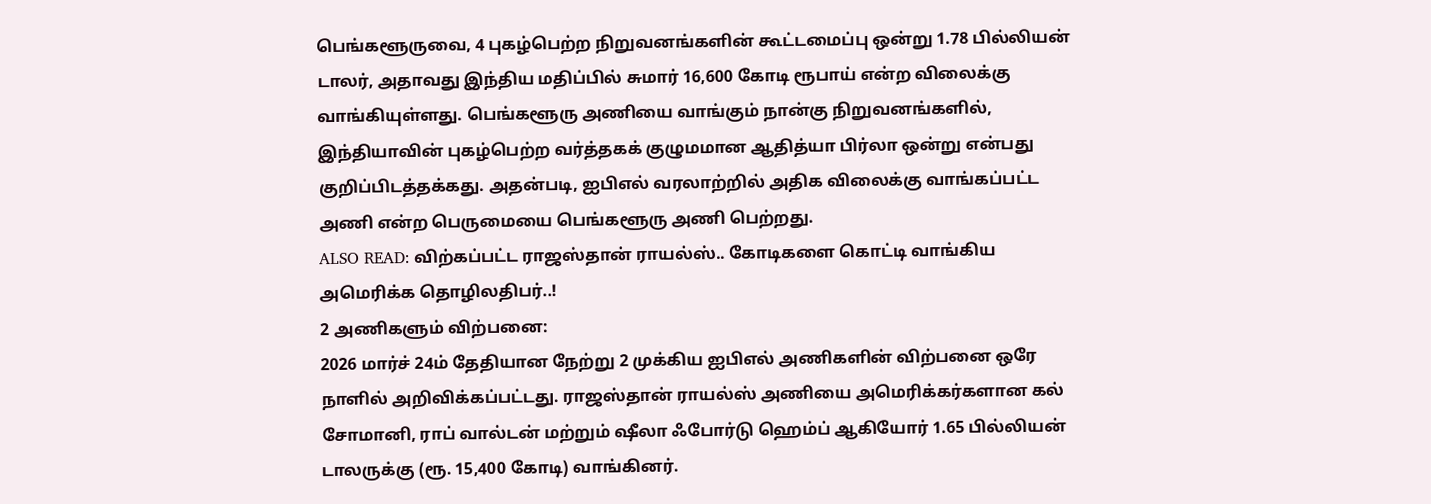பெங்களூருவை, 4 புகழ்பெற்ற நிறுவனங்களின் கூட்டமைப்பு ஒன்று 1.78 பில்லியன் டாலர், அதாவது இந்திய மதிப்பில் சுமார் 16,600 கோடி ரூபாய் என்ற விலைக்கு வாங்கியுள்ளது. பெங்களூரு அணியை வாங்கும் நான்கு நிறுவனங்களில், இந்தியாவின் புகழ்பெற்ற வர்த்தகக் குழுமமான ஆதித்யா பிர்லா ஒன்று என்பது குறிப்பிடத்தக்கது. அதன்படி, ஐபிஎல் வரலாற்றில் அதிக விலைக்கு வாங்கப்பட்ட அணி என்ற பெருமையை பெங்களூரு அணி பெற்றது.
ALSO READ: விற்கப்பட்ட ராஜஸ்தான் ராயல்ஸ்.. கோடிகளை கொட்டி வாங்கிய அமெரிக்க தொழிலதிபர்..!
2 அணிகளும் விற்பனை:
2026 மார்ச் 24ம் தேதியான நேற்று 2 முக்கிய ஐபிஎல் அணிகளின் விற்பனை ஒரே நாளில் அறிவிக்கப்பட்டது. ராஜஸ்தான் ராயல்ஸ் அணியை அமெரிக்கர்களான கல் சோமானி, ராப் வால்டன் மற்றும் ஷீலா ஃபோர்டு ஹெம்ப் ஆகியோர் 1.65 பில்லியன் டாலருக்கு (ரூ. 15,400 கோடி) வாங்கினர்.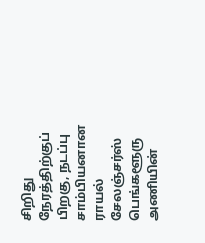சிறிது நேரத்திற்குப் பிறகு, நடப்பு சாம்பியனான ராயல் சேலஞ்சர்ஸ் பெங்களூரு அணியின்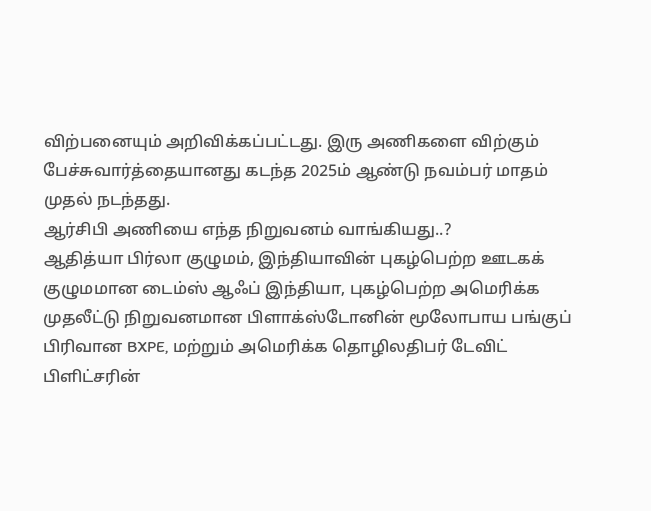விற்பனையும் அறிவிக்கப்பட்டது. இரு அணிகளை விற்கும் பேச்சுவார்த்தையானது கடந்த 2025ம் ஆண்டு நவம்பர் மாதம் முதல் நடந்தது.
ஆர்சிபி அணியை எந்த நிறுவனம் வாங்கியது..?
ஆதித்யா பிர்லா குழுமம், இந்தியாவின் புகழ்பெற்ற ஊடகக் குழுமமான டைம்ஸ் ஆஃப் இந்தியா, புகழ்பெற்ற அமெரிக்க முதலீட்டு நிறுவனமான பிளாக்ஸ்டோனின் மூலோபாய பங்குப் பிரிவான BXPE, மற்றும் அமெரிக்க தொழிலதிபர் டேவிட் பிளிட்சரின்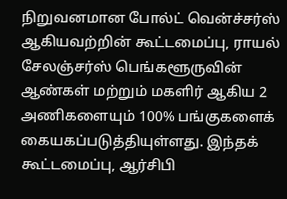நிறுவனமான போல்ட் வென்ச்சர்ஸ் ஆகியவற்றின் கூட்டமைப்பு, ராயல் சேலஞ்சர்ஸ் பெங்களூருவின் ஆண்கள் மற்றும் மகளிர் ஆகிய 2 அணிகளையும் 100% பங்குகளைக் கையகப்படுத்தியுள்ளது. இந்தக் கூட்டமைப்பு, ஆர்சிபி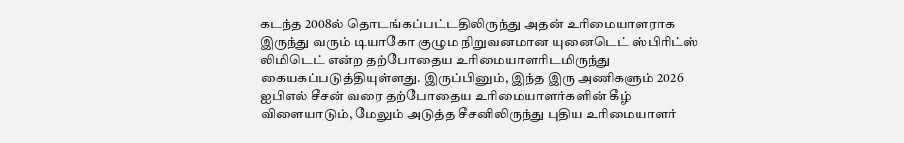கடந்த 2008ல் தொடங்கப்பட்டதிலிருந்து அதன் உரிமையாளராக இருந்து வரும் டியாகோ குழும நிறுவனமான யுனைடெட் ஸ்பிரிட்ஸ் லிமிடெட் என்ற தற்போதைய உரிமையாளரிடமிருந்து கையகப்படுத்தியுள்ளது. இருப்பினும், இந்த இரு அணிகளும் 2026 ஐபிஎல் சீசன் வரை தற்போதைய உரிமையாளர்களின் கீழ் விளையாடும், மேலும் அடுத்த சீசனிலிருந்து புதிய உரிமையாளர்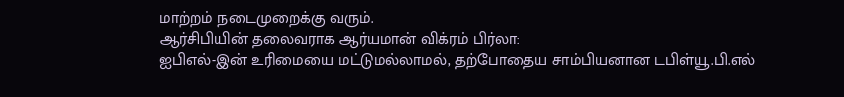மாற்றம் நடைமுறைக்கு வரும்.
ஆர்சிபியின் தலைவராக ஆர்யமான் விக்ரம் பிர்லா:
ஐபிஎல்-இன் உரிமையை மட்டுமல்லாமல், தற்போதைய சாம்பியனான டபிள்யூ.பி.எல்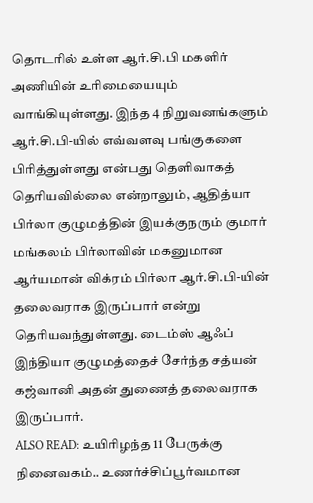தொடரில் உள்ள ஆர்.சி.பி மகளிர் அணியின் உரிமையையும் வாங்கியுள்ளது. இந்த 4 நிறுவனங்களும் ஆர்.சி.பி-யில் எவ்வளவு பங்குகளை பிரித்துள்ளது என்பது தெளிவாகத் தெரியவில்லை என்றாலும், ஆதித்யா பிர்லா குழுமத்தின் இயக்குநரும் குமார் மங்கலம் பிர்லாவின் மகனுமான ஆர்யமான் விக்ரம் பிர்லா ஆர்.சி.பி-யின் தலைவராக இருப்பார் என்று தெரியவந்துள்ளது. டைம்ஸ் ஆஃப் இந்தியா குழுமத்தைச் சேர்ந்த சத்யன் கஜ்வானி அதன் துணைத் தலைவராக இருப்பார்.
ALSO READ: உயிரிழந்த 11 பேருக்கு நினைவகம்.. உணர்ச்சிப்பூர்வமான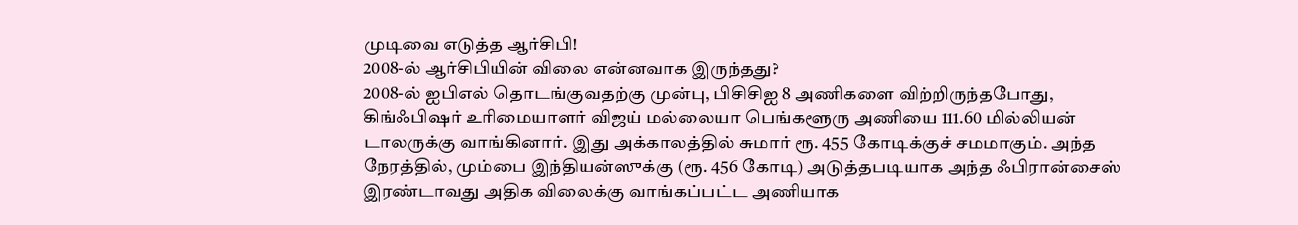முடிவை எடுத்த ஆர்சிபி!
2008-ல் ஆர்சிபியின் விலை என்னவாக இருந்தது?
2008-ல் ஐபிஎல் தொடங்குவதற்கு முன்பு, பிசிசிஐ 8 அணிகளை விற்றிருந்தபோது, கிங்ஃபிஷர் உரிமையாளர் விஜய் மல்லையா பெங்களூரு அணியை 111.60 மில்லியன் டாலருக்கு வாங்கினார். இது அக்காலத்தில் சுமார் ரூ. 455 கோடிக்குச் சமமாகும். அந்த நேரத்தில், மும்பை இந்தியன்ஸுக்கு (ரூ. 456 கோடி) அடுத்தபடியாக அந்த ஃபிரான்சைஸ் இரண்டாவது அதிக விலைக்கு வாங்கப்பட்ட அணியாக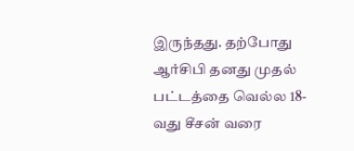இருந்தது. தற்போது ஆர்சிபி தனது முதல் பட்டத்தை வெல்ல 18-வது சீசன் வரை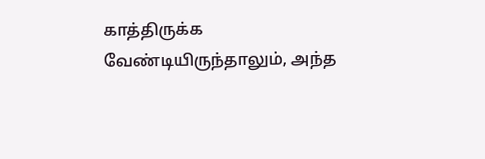காத்திருக்க வேண்டியிருந்தாலும், அந்த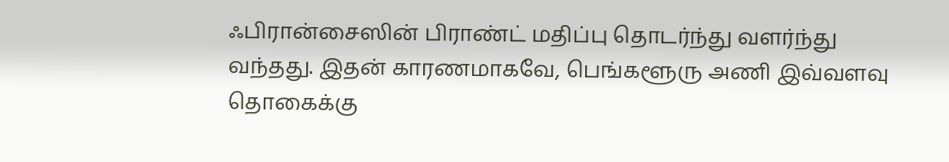ஃபிரான்சைஸின் பிராண்ட் மதிப்பு தொடர்ந்து வளர்ந்து வந்தது. இதன் காரணமாகவே, பெங்களூரு அணி இவ்வளவு தொகைக்கு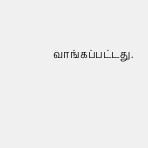வாங்கப்பட்டது.